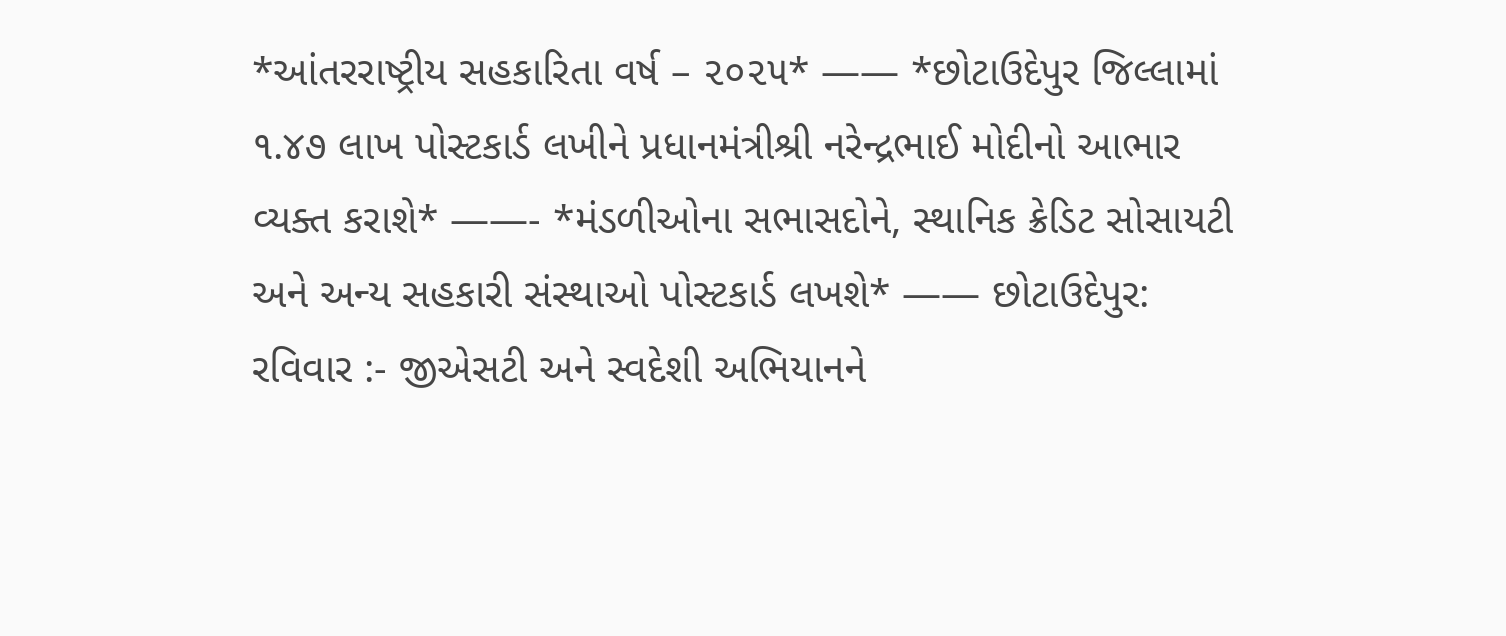*આંતરરાષ્ટ્રીય સહકારિતા વર્ષ – ૨૦૨૫* —— *છોટાઉદેપુર જિલ્લામાં ૧.૪૭ લાખ પોસ્ટકાર્ડ લખીને પ્રધાનમંત્રીશ્રી નરેન્દ્રભાઈ મોદીનો આભાર વ્યક્ત કરાશે* ——- *મંડળીઓના સભાસદોને, સ્થાનિક ક્રેડિટ સોસાયટી અને અન્ય સહકારી સંસ્થાઓ પોસ્ટકાર્ડ લખશે* —— છોટાઉદેપુર: રવિવાર :- જીએસટી અને સ્વદેશી અભિયાનને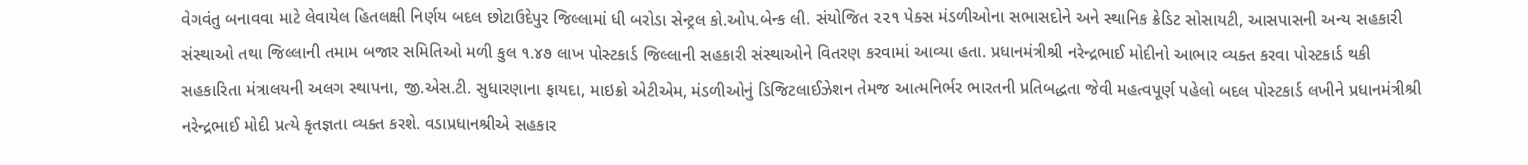વેગવંતુ બનાવવા માટે લેવાયેલ હિતલક્ષી નિર્ણય બદલ છોટાઉદેપુર જિલ્લામાં ધી બરોડા સેન્ટ્રલ કો.ઓપ.બેન્ક લી. સંયોજિત ૨૨૧ પેક્સ મંડળીઓના સભાસદોને અને સ્થાનિક ક્રેડિટ સોસાયટી, આસપાસની અન્ય સહકારી સંસ્થાઓ તથા જિલ્લાની તમામ બજાર સમિતિઓ મળી કુલ ૧.૪૭ લાખ પોસ્ટકાર્ડ જિલ્લાની સહકારી સંસ્થાઓને વિતરણ કરવામાં આવ્યા હતા. પ્રધાનમંત્રીશ્રી નરેન્દ્રભાઈ મોદીનો આભાર વ્યક્ત કરવા પોસ્ટકાર્ડ થકી સહકારિતા મંત્રાલયની અલગ સ્થાપના, જી.એસ.ટી. સુધારણાના ફાયદા, માઇક્રો એટીએમ, મંડળીઓનું ડિજિટલાઈઝેશન તેમજ આત્મનિર્ભર ભારતની પ્રતિબદ્ધતા જેવી મહત્વપૂર્ણ પહેલો બદલ પોસ્ટકાર્ડ લખીને પ્રધાનમંત્રીશ્રી નરેન્દ્રભાઈ મોદી પ્રત્યે કૃતજ્ઞતા વ્યક્ત કરશે. વડાપ્રધાનશ્રીએ સહકાર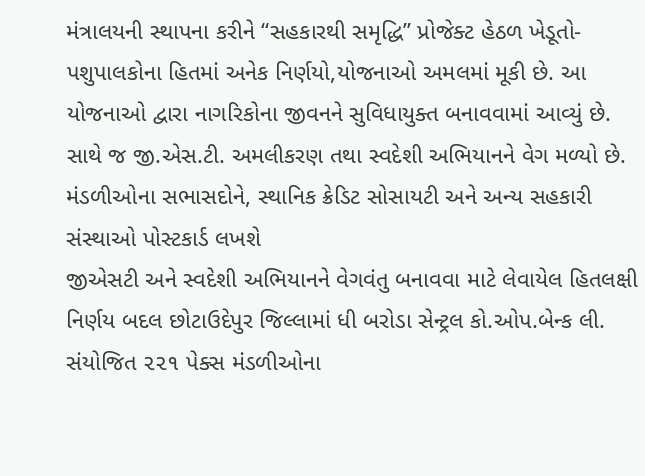મંત્રાલયની સ્થાપના કરીને “સહકારથી સમૃદ્ધિ” પ્રોજેક્ટ હેઠળ ખેડૂતો-પશુપાલકોના હિતમાં અનેક નિર્ણયો,યોજનાઓ અમલમાં મૂકી છે. આ યોજનાઓ દ્વારા નાગરિકોના જીવનને સુવિધાયુક્ત બનાવવામાં આવ્યું છે. સાથે જ જી.એસ.ટી. અમલીકરણ તથા સ્વદેશી અભિયાનને વેગ મળ્યો છે.
મંડળીઓના સભાસદોને, સ્થાનિક ક્રેડિટ સોસાયટી અને અન્ય સહકારી સંસ્થાઓ પોસ્ટકાર્ડ લખશે
જીએસટી અને સ્વદેશી અભિયાનને વેગવંતુ બનાવવા માટે લેવાયેલ હિતલક્ષી નિર્ણય બદલ છોટાઉદેપુર જિલ્લામાં ધી બરોડા સેન્ટ્રલ કો.ઓપ.બેન્ક લી. સંયોજિત ૨૨૧ પેક્સ મંડળીઓના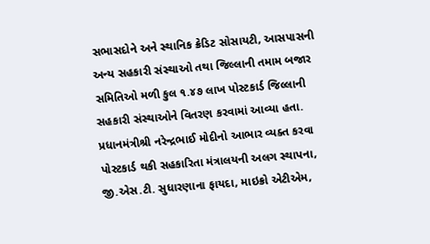સભાસદોને અને સ્થાનિક ક્રેડિટ સોસાયટી, આસપાસની અન્ય સહકારી સંસ્થાઓ તથા જિલ્લાની તમામ બજાર સમિતિઓ મળી કુલ ૧.૪૭ લાખ પોસ્ટકાર્ડ જિલ્લાની સહકારી સંસ્થાઓને વિતરણ કરવામાં આવ્યા હતા. પ્રધાનમંત્રીશ્રી નરેન્દ્રભાઈ મોદીનો આભાર વ્યક્ત કરવા પોસ્ટકાર્ડ થકી સહકારિતા મંત્રાલયની અલગ સ્થાપના, જી.એસ.ટી. સુધારણાના ફાયદા, માઇક્રો એટીએમ,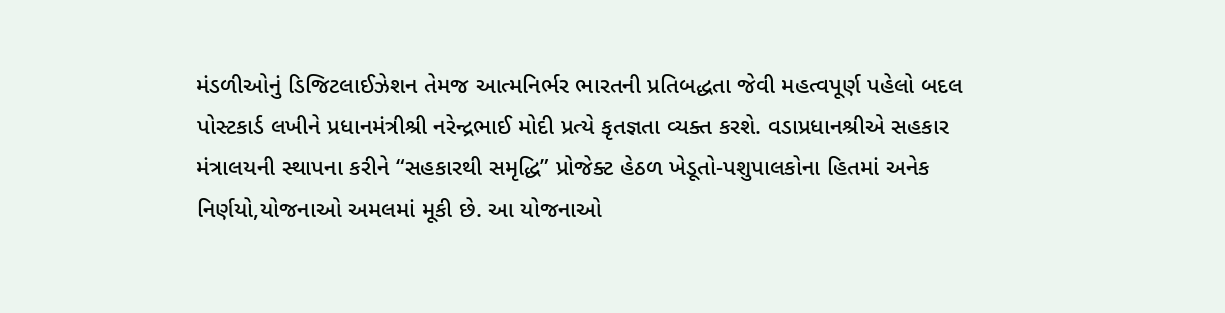મંડળીઓનું ડિજિટલાઈઝેશન તેમજ આત્મનિર્ભર ભારતની પ્રતિબદ્ધતા જેવી મહત્વપૂર્ણ પહેલો બદલ પોસ્ટકાર્ડ લખીને પ્રધાનમંત્રીશ્રી નરેન્દ્રભાઈ મોદી પ્રત્યે કૃતજ્ઞતા વ્યક્ત કરશે. વડાપ્રધાનશ્રીએ સહકાર મંત્રાલયની સ્થાપના કરીને “સહકારથી સમૃદ્ધિ” પ્રોજેક્ટ હેઠળ ખેડૂતો-પશુપાલકોના હિતમાં અનેક નિર્ણયો,યોજનાઓ અમલમાં મૂકી છે. આ યોજનાઓ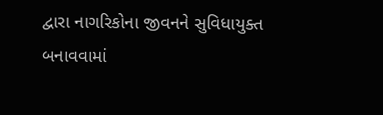દ્વારા નાગરિકોના જીવનને સુવિધાયુક્ત બનાવવામાં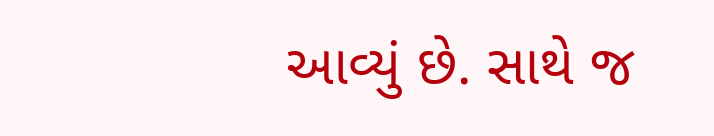આવ્યું છે. સાથે જ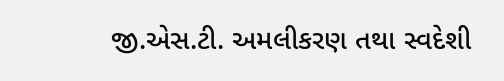જી.એસ.ટી. અમલીકરણ તથા સ્વદેશી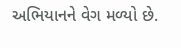અભિયાનને વેગ મળ્યો છે.